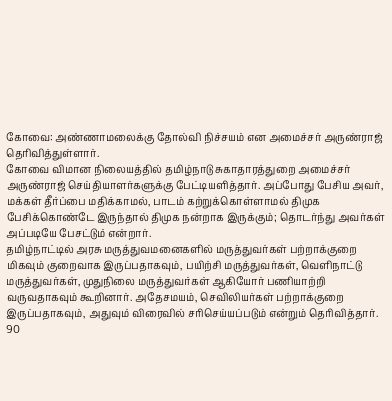கோவை: அண்ணாமலைக்கு தோல்வி நிச்சயம் என அமைச்சர் அருண்ராஜ் தெரிவித்துள்ளார்.
கோவை விமான நிலையத்தில் தமிழ்நாடு சுகாதாரத்துறை அமைச்சர் அருண்ராஜ் செய்தியாளர்களுக்கு பேட்டியளித்தார். அப்போது பேசிய அவர், மக்கள் தீர்ப்பை மதிக்காமல், பாடம் கற்றுக்கொள்ளாமல் திமுக பேசிக்கொண்டே இருந்தால் திமுக நன்றாக இருக்கும்; தொடர்ந்து அவர்கள் அப்படியே பேசட்டும் என்றார்.
தமிழ்நாட்டில் அரசு மருத்துவமனைகளில் மருத்துவர்கள் பற்றாக்குறை மிகவும் குறைவாக இருப்பதாகவும், பயிற்சி மருத்துவர்கள், வெளிநாட்டு மருத்துவர்கள், முதுநிலை மருத்துவர்கள் ஆகியோர் பணியாற்றி வருவதாகவும் கூறினார். அதேசமயம், செவிலியர்கள் பற்றாக்குறை இருப்பதாகவும், அதுவும் விரைவில் சரிசெய்யப்படும் என்றும் தெரிவித்தார்.
90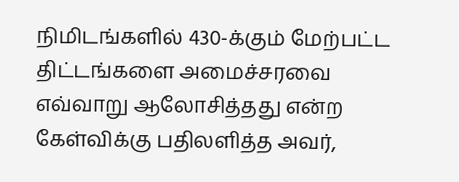நிமிடங்களில் 430-க்கும் மேற்பட்ட திட்டங்களை அமைச்சரவை எவ்வாறு ஆலோசித்தது என்ற கேள்விக்கு பதிலளித்த அவர்,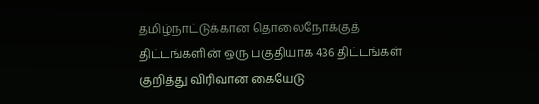தமிழ்நாட்டுக்கான தொலைநோக்குத் திட்டங்களின் ஒரு பகுதியாக 436 திட்டங்கள் குறித்து விரிவான கையேடு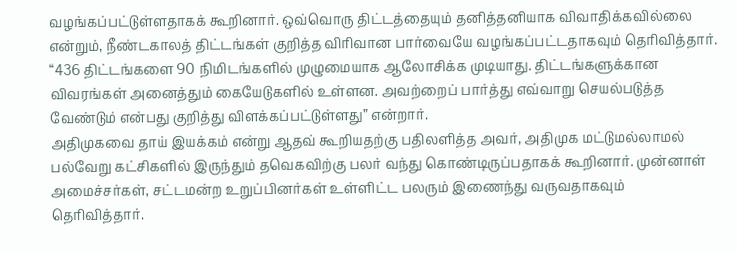வழங்கப்பட்டுள்ளதாகக் கூறினார். ஒவ்வொரு திட்டத்தையும் தனித்தனியாக விவாதிக்கவில்லை என்றும், நீண்டகாலத் திட்டங்கள் குறித்த விரிவான பார்வையே வழங்கப்பட்டதாகவும் தெரிவித்தார்.
“436 திட்டங்களை 90 நிமிடங்களில் முழுமையாக ஆலோசிக்க முடியாது. திட்டங்களுக்கான விவரங்கள் அனைத்தும் கையேடுகளில் உள்ளன. அவற்றைப் பார்த்து எவ்வாறு செயல்படுத்த வேண்டும் என்பது குறித்து விளக்கப்பட்டுள்ளது” என்றார்.
அதிமுகவை தாய் இயக்கம் என்று ஆதவ் கூறியதற்கு பதிலளித்த அவர், அதிமுக மட்டுமல்லாமல் பல்வேறு கட்சிகளில் இருந்தும் தவெகவிற்கு பலர் வந்து கொண்டிருப்பதாகக் கூறினார். முன்னாள் அமைச்சர்கள், சட்டமன்ற உறுப்பினர்கள் உள்ளிட்ட பலரும் இணைந்து வருவதாகவும் தெரிவித்தார்.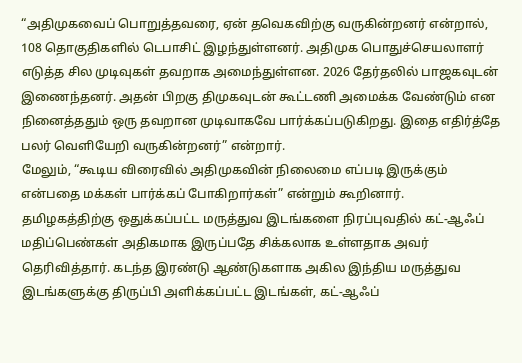“அதிமுகவைப் பொறுத்தவரை, ஏன் தவெகவிற்கு வருகின்றனர் என்றால், 108 தொகுதிகளில் டெபாசிட் இழந்துள்ளனர். அதிமுக பொதுச்செயலாளர் எடுத்த சில முடிவுகள் தவறாக அமைந்துள்ளன. 2026 தேர்தலில் பாஜகவுடன் இணைந்தனர். அதன் பிறகு திமுகவுடன் கூட்டணி அமைக்க வேண்டும் என நினைத்ததும் ஒரு தவறான முடிவாகவே பார்க்கப்படுகிறது. இதை எதிர்த்தே பலர் வெளியேறி வருகின்றனர்” என்றார்.
மேலும், “கூடிய விரைவில் அதிமுகவின் நிலைமை எப்படி இருக்கும் என்பதை மக்கள் பார்க்கப் போகிறார்கள்” என்றும் கூறினார்.
தமிழகத்திற்கு ஒதுக்கப்பட்ட மருத்துவ இடங்களை நிரப்புவதில் கட்-ஆஃப் மதிப்பெண்கள் அதிகமாக இருப்பதே சிக்கலாக உள்ளதாக அவர் தெரிவித்தார். கடந்த இரண்டு ஆண்டுகளாக அகில இந்திய மருத்துவ இடங்களுக்கு திருப்பி அளிக்கப்பட்ட இடங்கள், கட்-ஆஃப்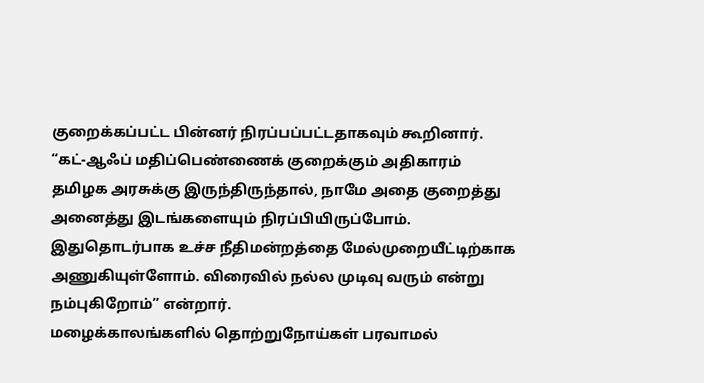குறைக்கப்பட்ட பின்னர் நிரப்பப்பட்டதாகவும் கூறினார்.
“கட்-ஆஃப் மதிப்பெண்ணைக் குறைக்கும் அதிகாரம் தமிழக அரசுக்கு இருந்திருந்தால், நாமே அதை குறைத்து அனைத்து இடங்களையும் நிரப்பியிருப்போம். இதுதொடர்பாக உச்ச நீதிமன்றத்தை மேல்முறையீட்டிற்காக அணுகியுள்ளோம். விரைவில் நல்ல முடிவு வரும் என்று நம்புகிறோம்” என்றார்.
மழைக்காலங்களில் தொற்றுநோய்கள் பரவாமல்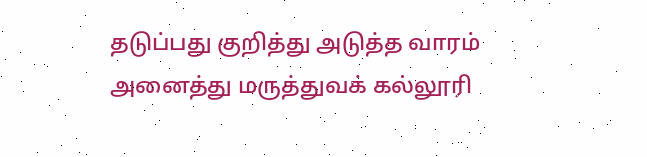தடுப்பது குறித்து அடுத்த வாரம் அனைத்து மருத்துவக் கல்லூரி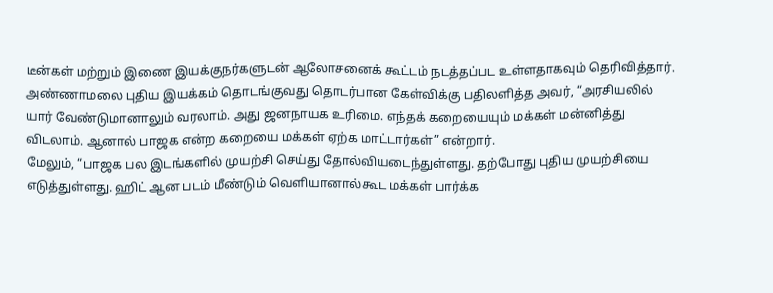டீன்கள் மற்றும் இணை இயக்குநர்களுடன் ஆலோசனைக் கூட்டம் நடத்தப்பட உள்ளதாகவும் தெரிவித்தார்.
அண்ணாமலை புதிய இயக்கம் தொடங்குவது தொடர்பான கேள்விக்கு பதிலளித்த அவர், “அரசியலில் யார் வேண்டுமானாலும் வரலாம். அது ஜனநாயக உரிமை. எந்தக் கறையையும் மக்கள் மன்னித்து விடலாம். ஆனால் பாஜக என்ற கறையை மக்கள் ஏற்க மாட்டார்கள்” என்றார்.
மேலும், “பாஜக பல இடங்களில் முயற்சி செய்து தோல்வியடைந்துள்ளது. தற்போது புதிய முயற்சியை எடுத்துள்ளது. ஹிட் ஆன படம் மீண்டும் வெளியானால்கூட மக்கள் பார்க்க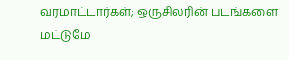வரமாட்டார்கள்; ஒருசிலரின் படங்களை மட்டுமே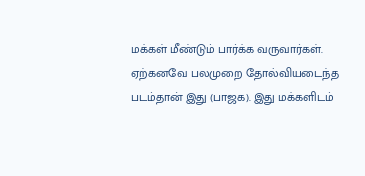மக்கள் மீண்டும் பார்க்க வருவார்கள். ஏற்கனவே பலமுறை தோல்வியடைந்த படம்தான் இது (பாஜக). இது மக்களிடம்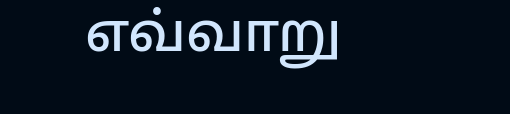எவ்வாறு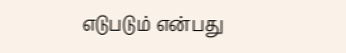எடுபடும் என்பது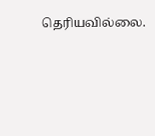தெரியவில்லை.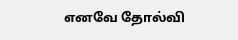எனவே தோல்வி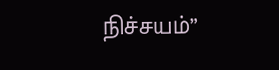நிச்சயம்”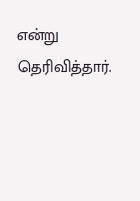என்று தெரிவித்தார்.